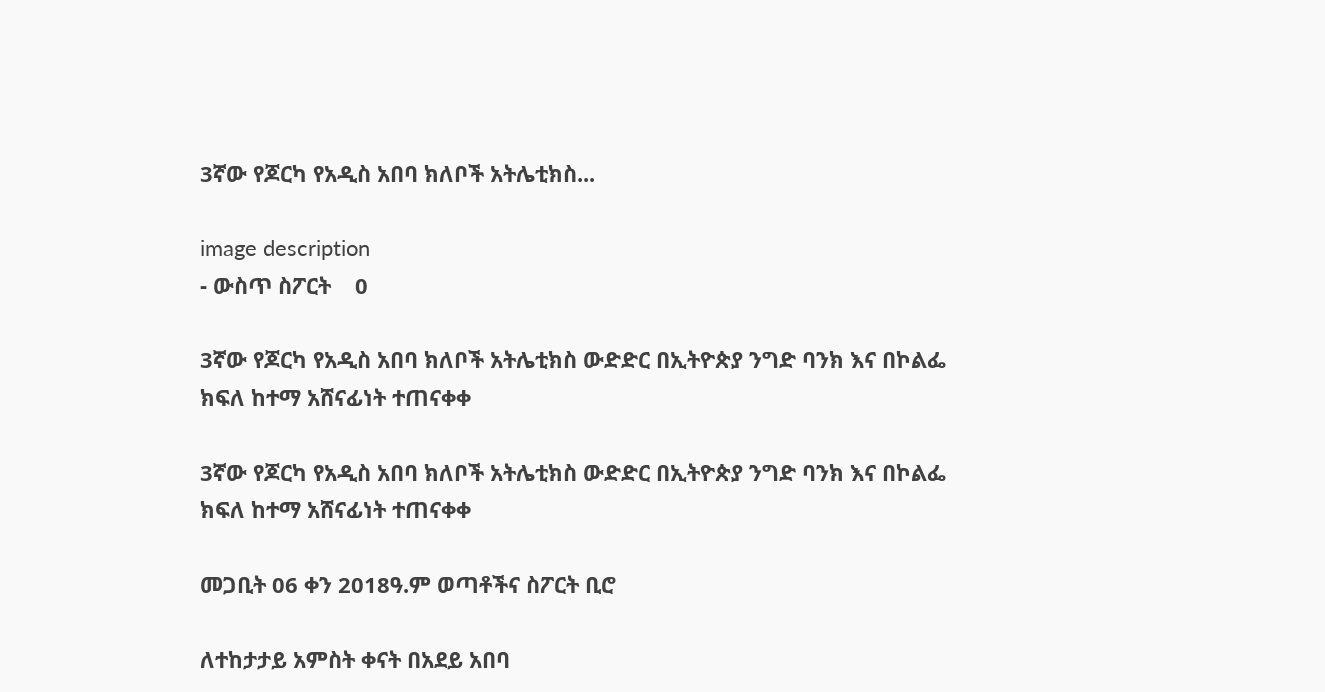3ኛው የጆርካ የአዲስ አበባ ክለቦች አትሌቲክስ...

image description
- ውስጥ ስፖርት    0

3ኛው የጆርካ የአዲስ አበባ ክለቦች አትሌቲክስ ውድድር በኢትዮጵያ ንግድ ባንክ እና በኮልፌ ክፍለ ከተማ አሸናፊነት ተጠናቀቀ

3ኛው የጆርካ የአዲስ አበባ ክለቦች አትሌቲክስ ውድድር በኢትዮጵያ ንግድ ባንክ እና በኮልፌ ክፍለ ከተማ አሸናፊነት ተጠናቀቀ

መጋቢት 06 ቀን 2018ዓ.ም ወጣቶችና ስፖርት ቢሮ

ለተከታታይ አምስት ቀናት በአደይ አበባ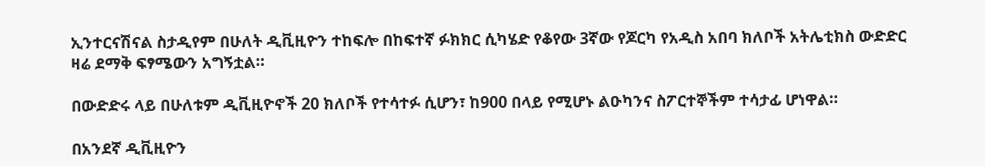ኢንተርናሽናል ስታዲየም በሁለት ዲቪዚዮን ተከፍሎ በከፍተኛ ፉክክር ሲካሄድ የቆየው 3ኛው የጆርካ የአዲስ አበባ ክለቦች አትሌቲክስ ውድድር ዛሬ ደማቅ ፍፃሜውን አግኝቷል።

በውድድሩ ላይ በሁለቱም ዲቪዚዮኖች 20 ክለቦች የተሳተፉ ሲሆን፣ ከ900 በላይ የሚሆኑ ልዑካንና ስፖርተኞችም ተሳታፊ ሆነዋል።

በአንደኛ ዲቪዚዮን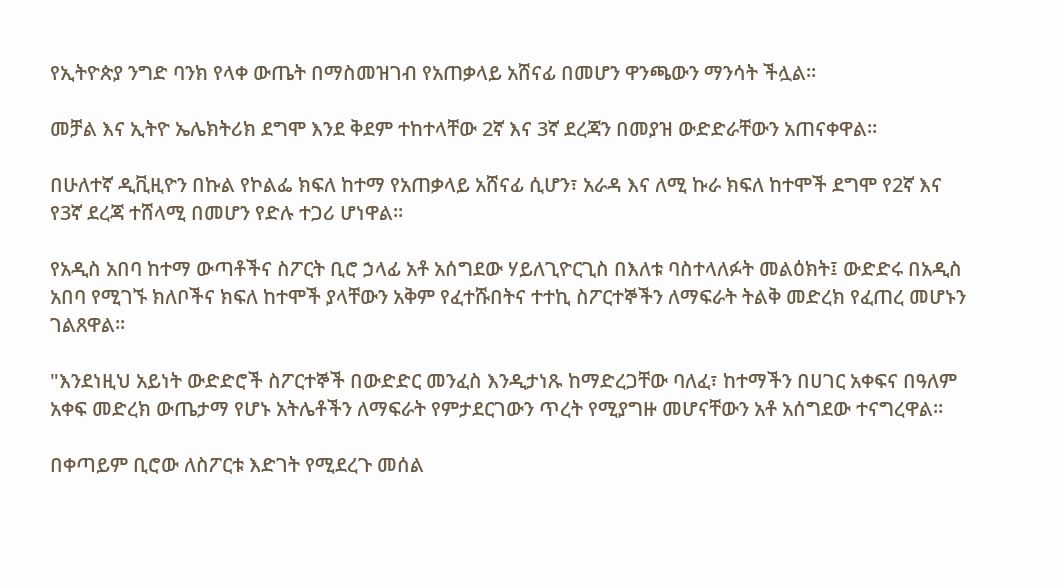የኢትዮጵያ ንግድ ባንክ የላቀ ውጤት በማስመዝገብ የአጠቃላይ አሸናፊ በመሆን ዋንጫውን ማንሳት ችሏል።

መቻል እና ኢትዮ ኤሌክትሪክ ደግሞ እንደ ቅደም ተከተላቸው 2ኛ እና 3ኛ ደረጃን በመያዝ ውድድራቸውን አጠናቀዋል።

በሁለተኛ ዲቪዚዮን በኩል የኮልፌ ክፍለ ከተማ የአጠቃላይ አሸናፊ ሲሆን፣ አራዳ እና ለሚ ኩራ ክፍለ ከተሞች ደግሞ የ2ኛ እና የ3ኛ ደረጃ ተሸላሚ በመሆን የድሉ ተጋሪ ሆነዋል።

የአዲስ አበባ ከተማ ውጣቶችና ስፖርት ቢሮ ኃላፊ አቶ አሰግደው ሃይለጊዮርጊስ በእለቱ ባስተላለፉት መልዕክት፤ ውድድሩ በአዲስ አበባ የሚገኙ ክለቦችና ክፍለ ከተሞች ያላቸውን አቅም የፈተሹበትና ተተኪ ስፖርተኞችን ለማፍራት ትልቅ መድረክ የፈጠረ መሆኑን ገልጸዋል።

"እንደነዚህ አይነት ውድድሮች ስፖርተኞች በውድድር መንፈስ እንዲታነጹ ከማድረጋቸው ባለፈ፣ ከተማችን በሀገር አቀፍና በዓለም አቀፍ መድረክ ውጤታማ የሆኑ አትሌቶችን ለማፍራት የምታደርገውን ጥረት የሚያግዙ መሆናቸውን አቶ አሰግደው ተናግረዋል።

በቀጣይም ቢሮው ለስፖርቱ እድገት የሚደረጉ መሰል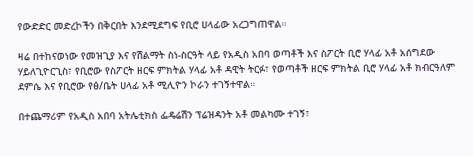የውድድር መድረኮችን በቅርበት እንደሚደግፍ የቢሮ ሀላፊው አረጋግጠዋል።

ዛሬ በተከናወነው የመዝጊያ እና የሽልማት ስነ-ስርዓት ላይ የአዲስ አበባ ወጣቶች እና ስፖርት ቢሮ ሃላፊ አቶ አሰግደው ሃይለጊዮርጊስ፣ የቢሮው የስፖርት ዘርፍ ምክትል ሃላፊ አቶ ዳዊት ትርፉ፣ የወጣቶች ዘርፍ ምክትል ቢሮ ሃላፊ አቶ ክብርዓለም ደምሴ እና የቢሮው የፅ/ቤት ሀላፊ አቶ ሚሊዮን ኮራን ተገኝተዋል።

በተጨማሪም የአዲስ አበባ አትሌቲክስ ፌዴሬሽን ፕሬዝዳንት አቶ መልካሙ ተገኝ፣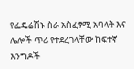የፌዴሬሽኑ ስራ አስፈፃሚ አባላት እና ሌሎች ጥሪ የተደረገላቸው ከፍተኛ እንግዶች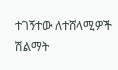ተገኝተው ለተሸላሚዎች ሽልማት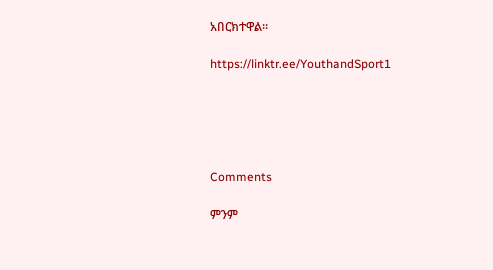አበርክተዋል።

https://linktr.ee/YouthandSport1





Comments

ምንም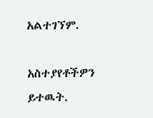አልተገኘም.

አስተያየቶችዎን ይተዉት.